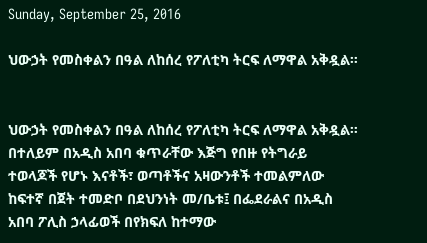Sunday, September 25, 2016

ህውኃት የመስቀልን በዓል ለከሰረ የፖለቲካ ትርፍ ለማዋል አቅዷል።


ህውኃት የመስቀልን በዓል ለከሰረ የፖለቲካ ትርፍ ለማዋል አቅዷል።
በተለይም በአዲስ አበባ ቁጥራቸው እጅግ የበዙ የትግራይ ተወላጆች የሆኑ እናቶች፣ ወጣቶችና አዛውንቶች ተመልምለው ከፍተኛ በጀት ተመድቦ በደህንነት መ/ቤቱ፤ በፌደራልና በአዲስ አበባ ፖሊስ ኃላፊወች በየክፍለ ከተማው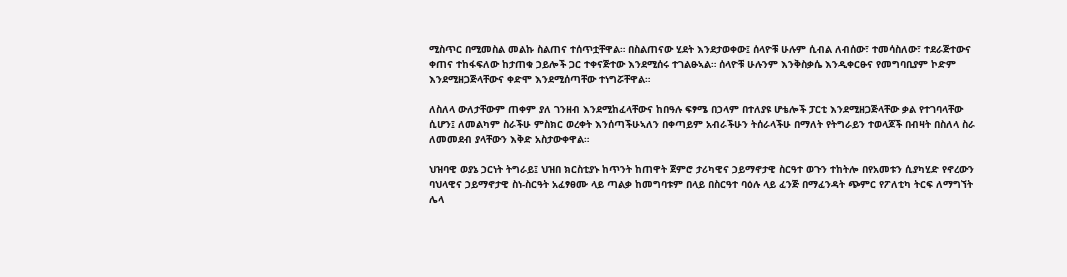ሚስጥር በሚመስል መልኩ ስልጠና ተሰጥቷቸዋል። በስልጠናው ሂደት እንደታወቀው፤ ሰላዮቹ ሁሉም ሲብል ለብሰው፣ ተመሳስለው፣ ተደራጅተውና ቀጠና ተከፋፍለው ከታጠቁ ኃይሎች ጋር ተቀናጅተው እንደሚሰሩ ተገልፁኣል። ሰላዮቹ ሁሉንም እንቅስቃሴ እንዲቀርፁና የመግባቢያም ኮድም እንደሚዘጋጅላቸውና ቀድሞ እንደሚሰጣቸው ተነግሯቸዋል።

ለስለላ ውለታቸውም ጠቀም ያለ ገንዘብ እንደሚከፈላቸውና ከበዓሉ ፍፃሜ በኃላም በተለያዩ ሆቴሎች ፓርቲ እንደሚዘጋጅላቸው ቃል የተገባላቸው ሲሆን፤ ለመልካም ስራችሁ ምስክር ወረቀት እንሰጣችሁኣለን በቀጣይም አብራችሁን ትሰራላችሁ በማለት የትግራይን ተወላጆች በብዛት በስለላ ስራ ለመመደብ ያላቸውን እቅድ አስታውቀዋል።

ህዝባዊ ወያኔ ኃርነት ትግራይ፤ ህዝበ ክርስቲያኑ ከጥንት ከጠዋት ጀምሮ ታሪካዊና ኃይማኖታዊ ስርዓተ ወጉን ተከትሎ በየአመቱን ሲያካሂድ የኖረውን ባህላዊና ኃይማኖታዊ ስነ-ስርዓት አፈፃፀሙ ላይ ጣልቃ ከመግባቱም በላይ በስርዓተ ባዕሉ ላይ ፈንጅ በማፈንዳት ጭምር የፖለቲካ ትርፍ ለማግኘት ሌላ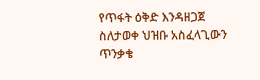የጥፋት ዕቅድ እንዳዘጋጀ ስለታወቀ ህዝቡ አስፈላጊውን ጥንቃቄ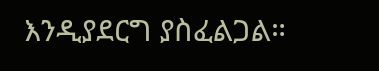እንዲያደርግ ያስፈልጋል።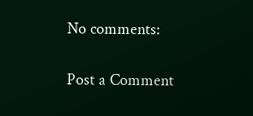No comments:

Post a Comment